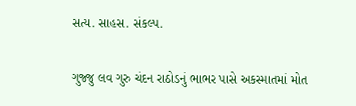સત્ય. સાહસ. સંકલ્પ.

ગુજ્જુ લવ ગુરુ ચંદન રાઠોડનું ભાભર પાસે અકસ્માતમાં મોત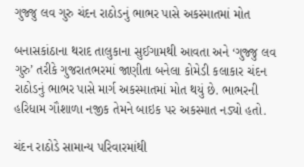ગુજ્જુ લવ ગુરુ ચંદન રાઠોડનું ભાભર પાસે અકસ્માતમાં મોત

બનાસકાંઠાના થરાદ તાલુકાના સુઈગામથી આવતા અને ‘ગુજ્જુ લવ ગુરુ’ તરીકે ગુજરાતભરમાં જાણીતા બનેલા કોમેડી કલાકાર ચંદન રાઠોડનું ભાભર પાસે માર્ગ અકસ્માતમાં મોત થયું છે. ભાભરની હરિધામ ગૌશાળા નજીક તેમને બાઇક પર અકસ્માત નડ્યો હતો.

ચંદન રાઠોડે સામાન્ય પરિવારમાંથી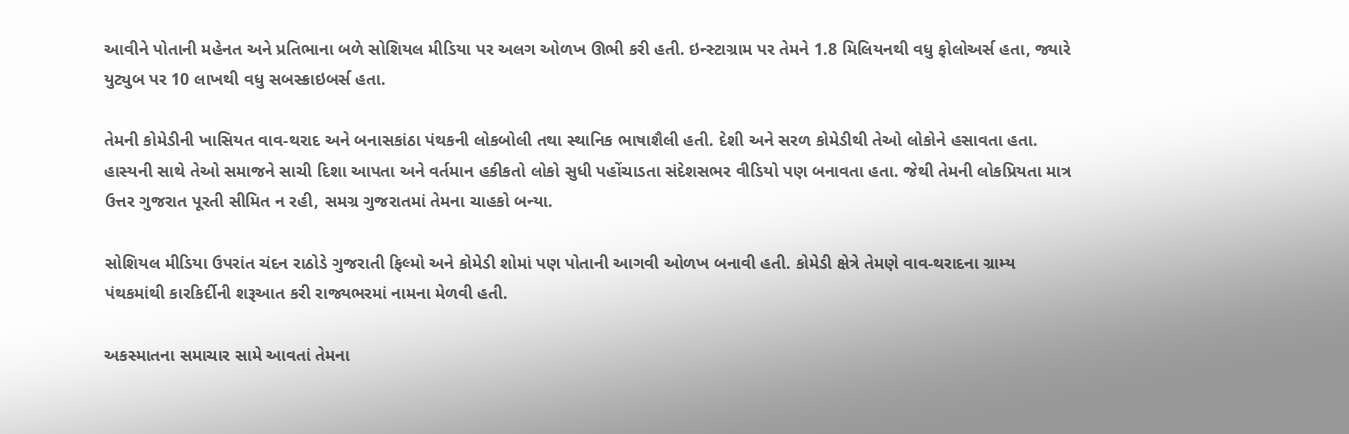આવીને પોતાની મહેનત અને પ્રતિભાના બળે સોશિયલ મીડિયા પર અલગ ઓળખ ઊભી કરી હતી. ઇન્સ્ટાગ્રામ પર તેમને 1.8 મિલિયનથી વધુ ફોલોઅર્સ હતા, જ્યારે યુટ્યુબ પર 10 લાખથી વધુ સબસ્ક્રાઇબર્સ હતા.

તેમની કોમેડીની ખાસિયત વાવ-થરાદ અને બનાસકાંઠા પંથકની લોકબોલી તથા સ્થાનિક ભાષાશૈલી હતી. દેશી અને સરળ કોમેડીથી તેઓ લોકોને હસાવતા હતા. હાસ્યની સાથે તેઓ સમાજને સાચી દિશા આપતા અને વર્તમાન હકીકતો લોકો સુધી પહોંચાડતા સંદેશસભર વીડિયો પણ બનાવતા હતા. જેથી તેમની લોકપ્રિયતા માત્ર ઉત્તર ગુજરાત પૂરતી સીમિત ન રહી, સમગ્ર ગુજરાતમાં તેમના ચાહકો બન્યા.

સોશિયલ મીડિયા ઉપરાંત ચંદન રાઠોડે ગુજરાતી ફિલ્મો અને કોમેડી શોમાં પણ પોતાની આગવી ઓળખ બનાવી હતી. કોમેડી ક્ષેત્રે તેમણે વાવ-થરાદના ગ્રામ્ય પંથકમાંથી કારકિર્દીની શરૂઆત કરી રાજ્યભરમાં નામના મેળવી હતી.

અકસ્માતના સમાચાર સામે આવતાં તેમના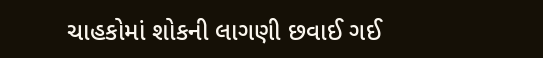ચાહકોમાં શોકની લાગણી છવાઈ ગઈ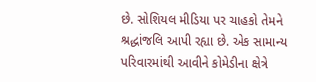છે. સોશિયલ મીડિયા પર ચાહકો તેમને શ્રદ્ધાંજલિ આપી રહ્યા છે. એક સામાન્ય પરિવારમાંથી આવીને કોમેડીના ક્ષેત્રે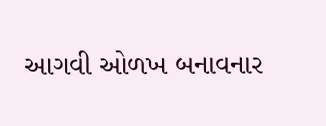આગવી ઓળખ બનાવનાર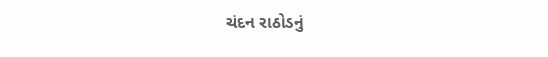ચંદન રાઠોડનું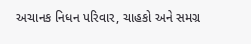અચાનક નિધન પરિવાર, ચાહકો અને સમગ્ર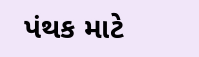પંથક માટે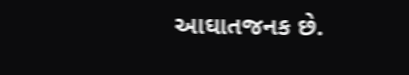આઘાતજનક છે.